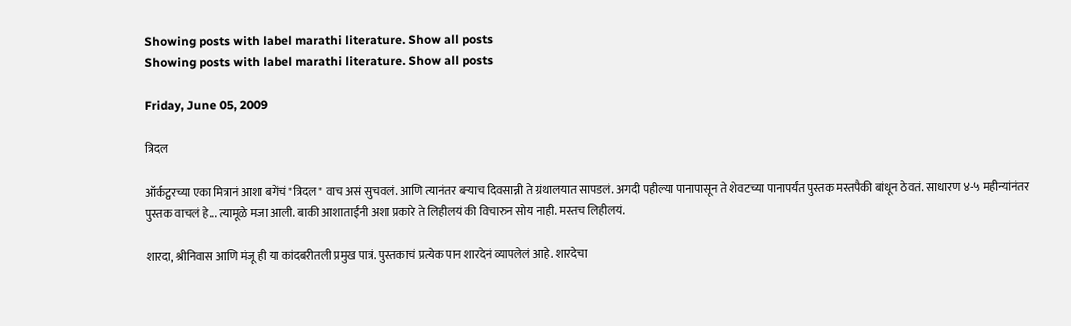Showing posts with label marathi literature. Show all posts
Showing posts with label marathi literature. Show all posts

Friday, June 05, 2009

त्रिदल

ऑर्कट्वरच्या एका मित्रानं आशा बगेंचं "त्रिदल" वाच असं सुचवलं. आणि त्यानंतर बर्‍याच दिवसान्नी ते ग्रंथालयात सापडलं. अगदी पहील्या पानापासून ते शेवटच्या पानापर्यंत पुस्तक मस्तपैकी बांधून ठेवतं. साधारण ४-५ महीन्यांनंतर पुस्तक वाचलं हे... त्यामूळे मजा आली. बाकी आशाताईंनी अशा प्रकारे ते लिहीलयं की विचारुन सोय नाही. मस्तच लिहीलयं.

शारदा, श्रीनिवास आणि मंजू ही या कांदबरीतली प्रमुख पात्रं. पुस्तकाचं प्रत्येक पान शारदेनं व्यापलेलं आहे. शारदेचा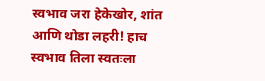स्वभाव जरा हेकेखोर, शांत आणि थोडा लहरी! हाच स्वभाव तिला स्वतःला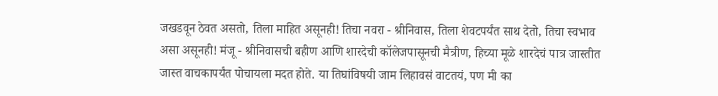जखडवून ठेवत असतो, तिला माहित असूनही! तिचा नवरा - श्रीनिवास, तिला शेवटपर्यंत साथ देतो, तिचा स्वभाव असा असूनही! मंजू - श्रीनिवासची बहीण आणि शारदेची कॉलेजपासूनची मैत्रीण, हिच्या मूळे शारदेचं पात्र जास्तीत जास्त वाचकापर्यंत पोचायला मदत होते. या तिघांविषयी जाम लिहावसं वाटतयं, पण मी का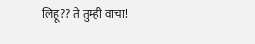लिहू?? ते तुम्ही वाचा!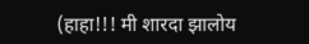(हाहा!!! मी शारदा झालोय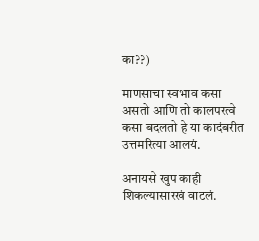का??)

माणसाचा स्वभाव कसा असतो आणि तो कालपरत्वे कसा बदलतो हे या कादंबरीत उत्तमरित्या आलयं.

अनायसे खुप काही शिकल्यासारखं वाटलं.